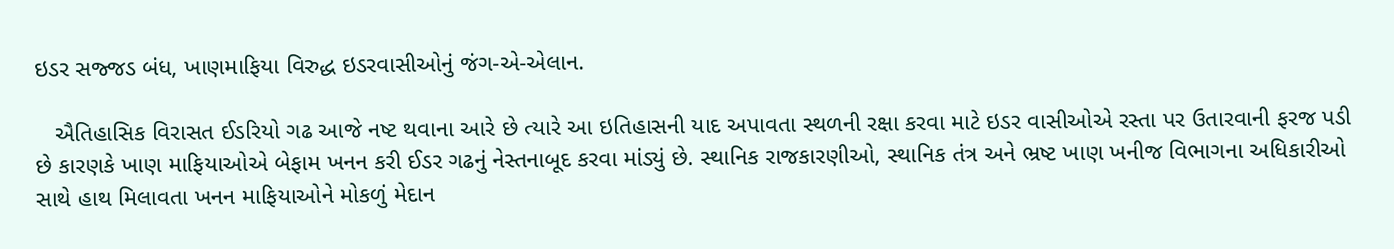ઇડર સજ્જડ બંધ, ખાણમાફિયા વિરુદ્ધ ઇડરવાસીઓનું જંગ-એ-એલાન.

   ઐતિહાસિક વિરાસત ઈડરિયો ગઢ આજે નષ્ટ થવાના આરે છે ત્યારે આ ઇતિહાસની યાદ અપાવતા સ્થળની રક્ષા કરવા માટે ઇડર વાસીઓએ રસ્તા પર ઉતારવાની ફરજ પડી છે કારણકે ખાણ માફિયાઓએ બેફામ ખનન કરી ઈડર ગઢનું નેસ્તનાબૂદ કરવા માંડ્યું છે. સ્થાનિક રાજકારણીઓ, સ્થાનિક તંત્ર અને ભ્રષ્ટ ખાણ ખનીજ વિભાગના અધિકારીઓ સાથે હાથ મિલાવતા ખનન માફિયાઓને મોકળું મેદાન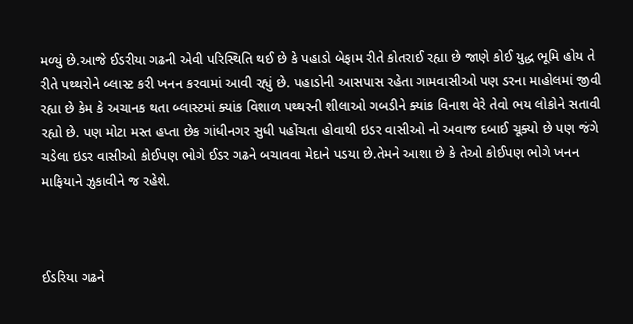મળ્યું છે.આજે ઈડરીયા ગઢની એવી પરિસ્થિતિ થઈ છે કે પહાડો બેફામ રીતે કોતરાઈ રહ્યા છે જાણે કોઈ યુદ્ધ ભૂમિ હોય તે રીતે પથ્થરોને બ્લાસ્ટ કરી ખનન કરવામાં આવી રહ્યું છે. પહાડોની આસપાસ રહેતા ગામવાસીઓ પણ ડરના માહોલમાં જીવી રહ્યા છે કેમ કે અચાનક થતા બ્લાસ્ટમાં ક્યાંક વિશાળ પથ્થરની શીલાઓ ગબડીને ક્યાંક વિનાશ વેરે તેવો ભય લોકોને સતાવી રહ્યો છે. પણ મોટા મસ્ત હપ્તા છેક ગાંધીનગર સુધી પહોંચતા હોવાથી ઇડર વાસીઓ નો અવાજ દબાઈ ચૂક્યો છે પણ જંગે ચડેલા ઇડર વાસીઓ કોઈપણ ભોગે ઈડર ગઢને બચાવવા મેદાને પડયા છે.તેમને આશા છે કે તેઓ કોઈપણ ભોગે ખનન માફિયાને ઝુકાવીને જ રહેશે.



ઈડરિયા ગઢને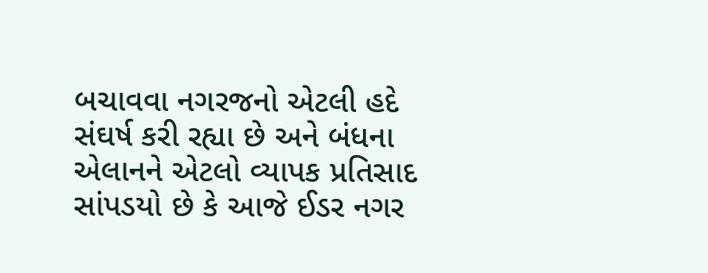બચાવવા નગરજનો એટલી હદે સંઘર્ષ કરી રહ્યા છે અને બંધના એલાનને એટલો વ્યાપક પ્રતિસાદ સાંપડયો છે કે આજે ઈડર નગર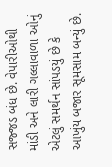સજ્જડ બંધ છે. વેપારીઓથી માંડી અને લારી ગલ્લાવાળા ઓનું એટલું સમર્થન સાંપડયું છે કે આખુંય બજાર સૂમસામ બન્યું છે.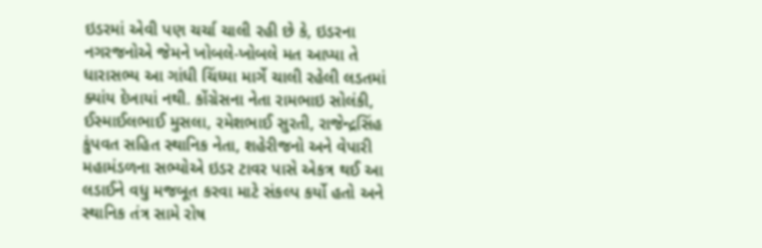ઇડરમાં એવી પણ ચર્ચા ચાલી રહી છે કે, ઇડરના નગરજનોએ જેમને ખોબલે-ખોબલે મત આપ્યા તે ધારાસભ્ય આ ગાંધી ચિંધ્યા માર્ગે ચાલી રહેલી લડતમાં ક્યાંય દેખાયાં નથી. કોંગ્રેસના નેતા રામભાઇ સોલંકી, ઈસ્માઈલભાઈ મુસલા, રમેશભાઈ સુરતી, રાજેન્દ્રસિંહ કુંપવત સહિત સ્થાનિક નેતા, શહેરીજનો અને વેપારી મહામંડળના સભ્યોએ ઇડર ટાવર પાસે એકત્ર થઈ આ લડાઈને વધુ મજબૂત કરવા માટે સંકલ્પ કર્યો હતો અને સ્થાનિક તંત્ર સામે રોષ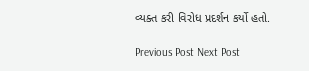વ્યક્ત કરી વિરોધ પ્રદર્શન કર્યો હતો.

Previous Post Next Post